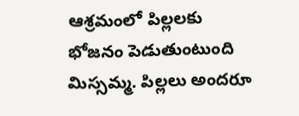ఆశ్రమంలో పిల్లలకు భోజనం పెడుతుంటుంది మిస్సమ్మ. పిల్లలు అందరూ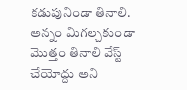కడుపునిండా తినాలి. అన్నం మిగల్చకుండా మొత్తం తినాలి వేస్ట్ చేయోద్దు అని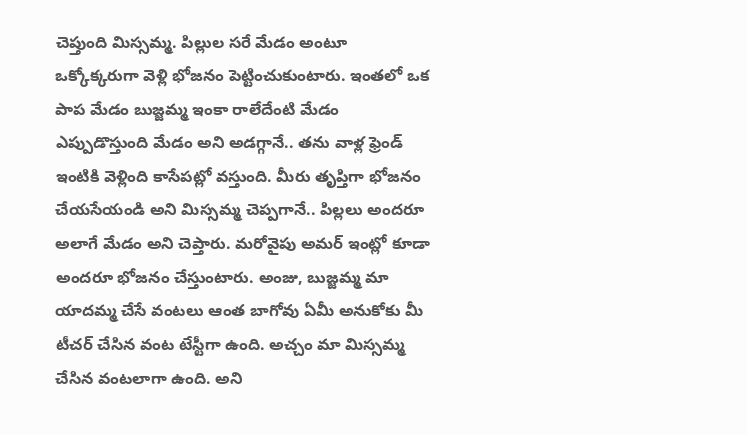చెప్తుంది మిస్సమ్మ. పిల్లుల సరే మేడం అంటూ ఒక్కోక్కరుగా వెళ్లి భోజనం పెట్టించుకుంటారు. ఇంతలో ఒక పాప మేడం బుజ్జమ్మ ఇంకా రాలేదేంటి మేడం ఎప్పుడొస్తుంది మేడం అని అడగ్గానే.. తను వాళ్ల ఫ్రెండ్ ఇంటికి వెళ్లింది కాసేపట్లో వస్తుంది. మీరు తృప్తిగా భోజనం చేయసేయండి అని మిస్సమ్మ చెప్పగానే.. పిల్లలు అందరూ అలాగే మేడం అని చెప్తారు. మరోవైపు అమర్ ఇంట్లో కూడా అందరూ భోజనం చేస్తుంటారు. అంజు, బుజ్జమ్మ మా యాదమ్మ చేసే వంటలు ఆంత బాగోవు ఏమీ అనుకోకు మీ టీచర్ చేసిన వంట టేస్టీగా ఉంది. అచ్చం మా మిస్సమ్మ చేసిన వంటలాగా ఉంది. అని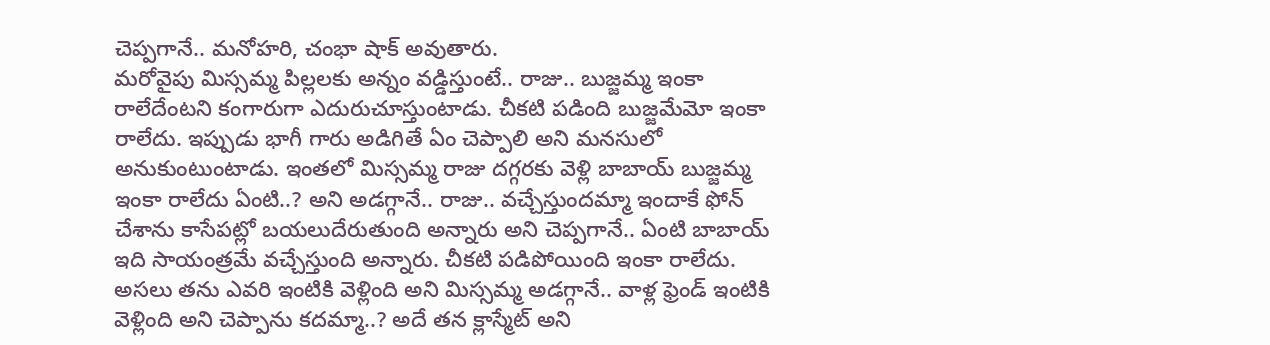చెప్పగానే.. మనోహరి, చంభా షాక్ అవుతారు.
మరోవైపు మిస్సమ్మ పిల్లలకు అన్నం వడ్డిస్తుంటే.. రాజు.. బుజ్జమ్మ ఇంకా రాలేదేంటని కంగారుగా ఎదురుచూస్తుంటాడు. చీకటి పడింది బుజ్జమేమో ఇంకా రాలేదు. ఇప్పుడు భాగీ గారు అడిగితే ఏం చెప్పాలి అని మనసులో అనుకుంటుంటాడు. ఇంతలో మిస్సమ్మ రాజు దగ్గరకు వెళ్లి బాబాయ్ బుజ్జమ్మ ఇంకా రాలేదు ఏంటి..? అని అడగ్గానే.. రాజు.. వచ్చేస్తుందమ్మా ఇందాకే ఫోన్ చేశాను కాసేపట్లో బయలుదేరుతుంది అన్నారు అని చెప్పగానే.. ఏంటి బాబాయ్ ఇది సాయంత్రమే వచ్చేస్తుంది అన్నారు. చీకటి పడిపోయింది ఇంకా రాలేదు. అసలు తను ఎవరి ఇంటికి వెళ్లింది అని మిస్సమ్మ అడగ్గానే.. వాళ్ల ఫ్రెండ్ ఇంటికి వెళ్లింది అని చెప్పాను కదమ్మా..? అదే తన క్లాస్మేట్ అని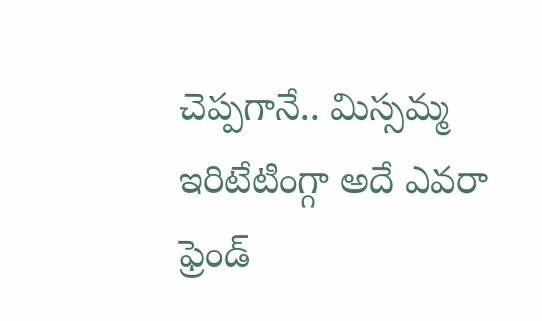చెప్పగానే.. మిస్సమ్మ ఇరిటేటింగ్గా అదే ఎవరా ఫ్రెండ్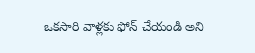ఒకసారి వాళ్లకు ఫోన్ చేయండి అని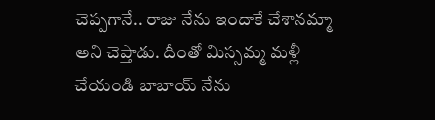చెప్పగానే.. రాజు నేను ఇందాకే చేశానమ్మా అని చెప్తాడు. దీంతో మిస్సమ్మ మళ్లీ చేయండి బాబాయ్ నేను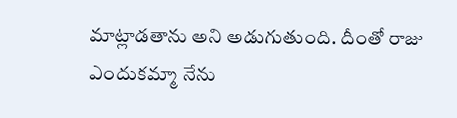మాట్లాడతాను అని అడుగుతుంది. దీంతో రాజు ఎందుకమ్మా నేను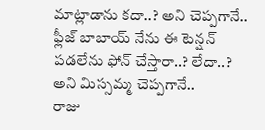మాట్లాడాను కదా..? అని చెప్పగానే.. ఫ్లీజ్ బాబాయ్ నేను ఈ టెన్షన్ పడలేను ఫోన్ చేస్తారా..? లేదా..? అని మిస్సమ్మ చెప్పగానే..
రాజు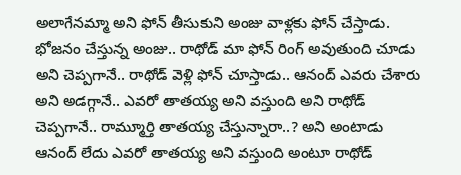అలాగేనమ్మా అని ఫోన్ తీసుకుని అంజు వాళ్లకు ఫోన్ చేస్తాడు. భోజనం చేస్తున్న అంజు.. రాథోడ్ మా ఫోన్ రింగ్ అవుతుంది చూడు అని చెప్పగానే.. రాథోడ్ వెళ్లి ఫోన్ చూస్తాడు.. ఆనంద్ ఎవరు చేశారు అని అడగ్గానే.. ఎవరో తాతయ్య అని వస్తుంది అని రాథోడ్ చెప్పగానే.. రామ్మూర్తి తాతయ్య చేస్తున్నారా..? అని అంటాడు ఆనంద్ లేదు ఎవరో తాతయ్య అని వస్తుంది అంటూ రాథోడ్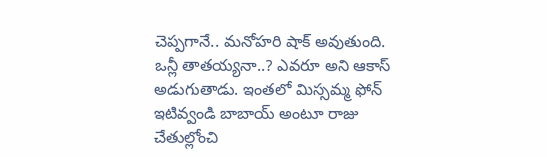చెప్పగానే.. మనోహరి షాక్ అవుతుంది. ఒన్లీ తాతయ్యనా..? ఎవరూ అని ఆకాస్ అడుగుతాడు. ఇంతలో మిస్సమ్మ ఫోన్ ఇటివ్వండి బాబాయ్ అంటూ రాజు చేతుల్లోంచి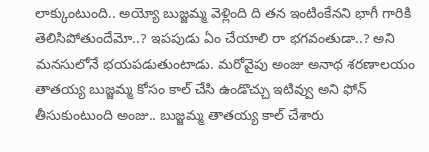లాక్కుంటుంది.. అయ్యో బుజ్జమ్మ వెళ్లింది ది తన ఇంటింకేనని భాగీ గారికి తెలిసిపోతుందేమో..? ఇపపుడు ఏం చేయాలి రా భగవంతుడా..? అని మనసులోనే భయపడుతుంటాడు. మరోవైపు అంజు అనాథ శరణాలయం తాతయ్య బుజ్జమ్మ కోసం కాల్ చేసి ఉండొచ్చు ఇటివ్వు అని ఫోన్ తీసుకుంటుంది అంజు.. బుజ్జమ్మ తాతయ్య కాల్ చేశారు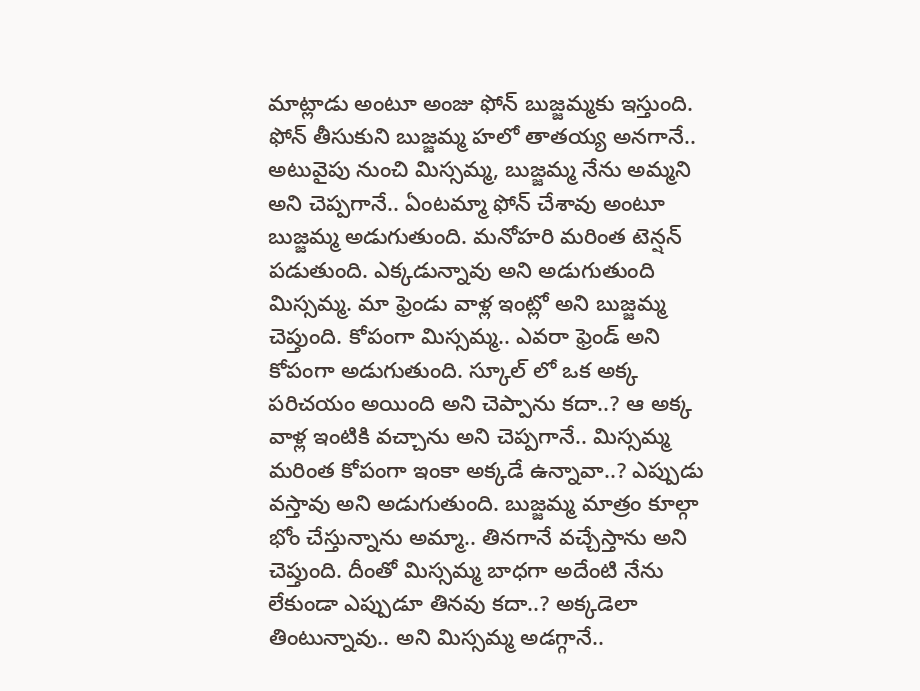మాట్లాడు అంటూ అంజు ఫోన్ బుజ్జమ్మకు ఇస్తుంది.
ఫోన్ తీసుకుని బుజ్జమ్మ హలో తాతయ్య అనగానే.. అటువైపు నుంచి మిస్సమ్మ, బుజ్జమ్మ నేను అమ్మని అని చెప్పగానే.. ఏంటమ్మా ఫోన్ చేశావు అంటూ బుజ్జమ్మ అడుగుతుంది. మనోహరి మరింత టెన్షన్ పడుతుంది. ఎక్కడున్నావు అని అడుగుతుంది మిస్సమ్మ. మా ఫ్రెండు వాళ్ల ఇంట్లో అని బుజ్జమ్మ చెప్తుంది. కోపంగా మిస్సమ్మ.. ఎవరా ఫ్రెండ్ అని కోపంగా అడుగుతుంది. స్కూల్ లో ఒక అక్క పరిచయం అయింది అని చెప్పాను కదా..? ఆ అక్క వాళ్ల ఇంటికి వచ్చాను అని చెప్పగానే.. మిస్సమ్మ మరింత కోపంగా ఇంకా అక్కడే ఉన్నావా..? ఎప్పుడు వస్తావు అని అడుగుతుంది. బుజ్జమ్మ మాత్రం కూల్గా భోం చేస్తున్నాను అమ్మా.. తినగానే వచ్చేస్తాను అని చెప్తుంది. దీంతో మిస్సమ్మ బాధగా అదేంటి నేను లేకుండా ఎప్పుడూ తినవు కదా..? అక్కడెలా తింటున్నావు.. అని మిస్సమ్మ అడగ్గానే..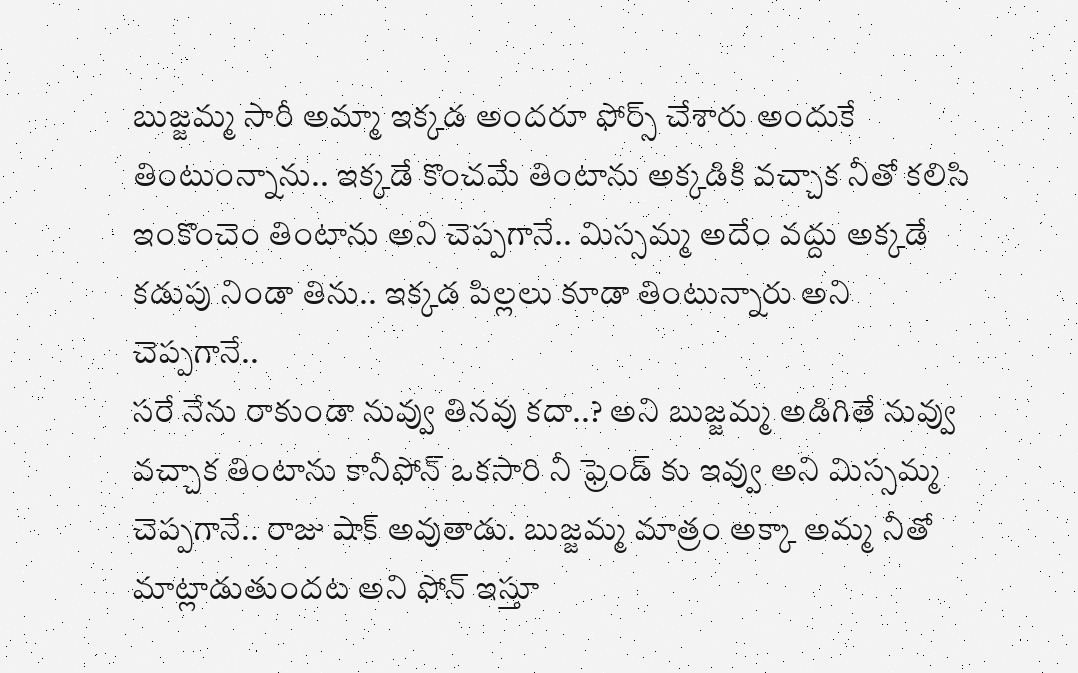బుజ్జమ్మ సారీ అమ్మా ఇక్కడ అందరూ ఫోర్స్ చేశారు అందుకే తింటుంన్నాను.. ఇక్కడే కొంచమే తింటాను అక్కడికి వచ్చాక నీతో కలిసి ఇంకొంచెం తింటాను అని చెప్పగానే.. మిస్సమ్మ అదేం వద్దు అక్కడే కడుపు నిండా తిను.. ఇక్కడ పిల్లలు కూడా తింటున్నారు అని చెప్పగానే..
సరే నేను రాకుండా నువ్వు తినవు కదా..? అని బుజ్జమ్మ అడిగితే నువ్వు వచ్చాక తింటాను కానీఫోన్ ఒకసారి నీ ఫ్రెండ్ కు ఇవ్వు అని మిస్సమ్మ చెప్పగానే.. రాజు షాక్ అవుతాడు. బుజ్జమ్మ మాత్రం అక్కా అమ్మ నీతో మాట్లాడుతుందట అని ఫోన్ ఇస్తూ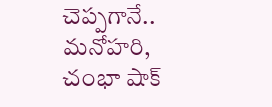చెప్పగానే.. మనోహరి, చంభా షాక్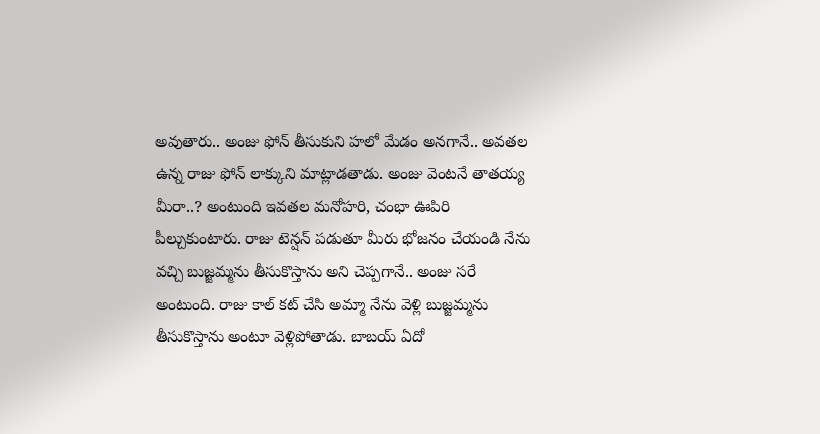అవుతారు.. అంజు ఫోన్ తీసుకుని హలో మేడం అనగానే.. అవతల ఉన్న రాజు ఫోన్ లాక్కుని మాట్లాడతాడు. అంజు వెంటనే తాతయ్య మీరా..? అంటుంది ఇవతల మనోహరి, చంభా ఊపిరి పీల్చుకుంటారు. రాజు టెన్షన్ పడుతూ మీరు భోజనం చేయండి నేను వచ్చి బుజ్జమ్మను తీసుకొస్తాను అని చెప్పగానే.. అంజు సరే అంటుంది. రాజు కాల్ కట్ చేసి అమ్మా నేను వెళ్లి బుజ్జమ్మను తీసుకొస్తాను అంటూ వెళ్లిపోతాడు. బాబయ్ ఏదో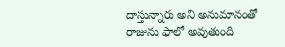దాస్తున్నారు అని అనుమానంతో రాజును ఫాలో అవుతుంది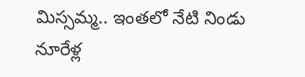మిస్సమ్మ.. ఇంతలో నేటి నిండు నూరేళ్ల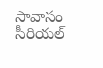సావాసం సీరియల్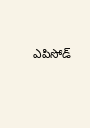ఎపిసోడ్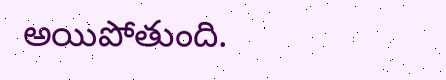అయిపోతుంది.